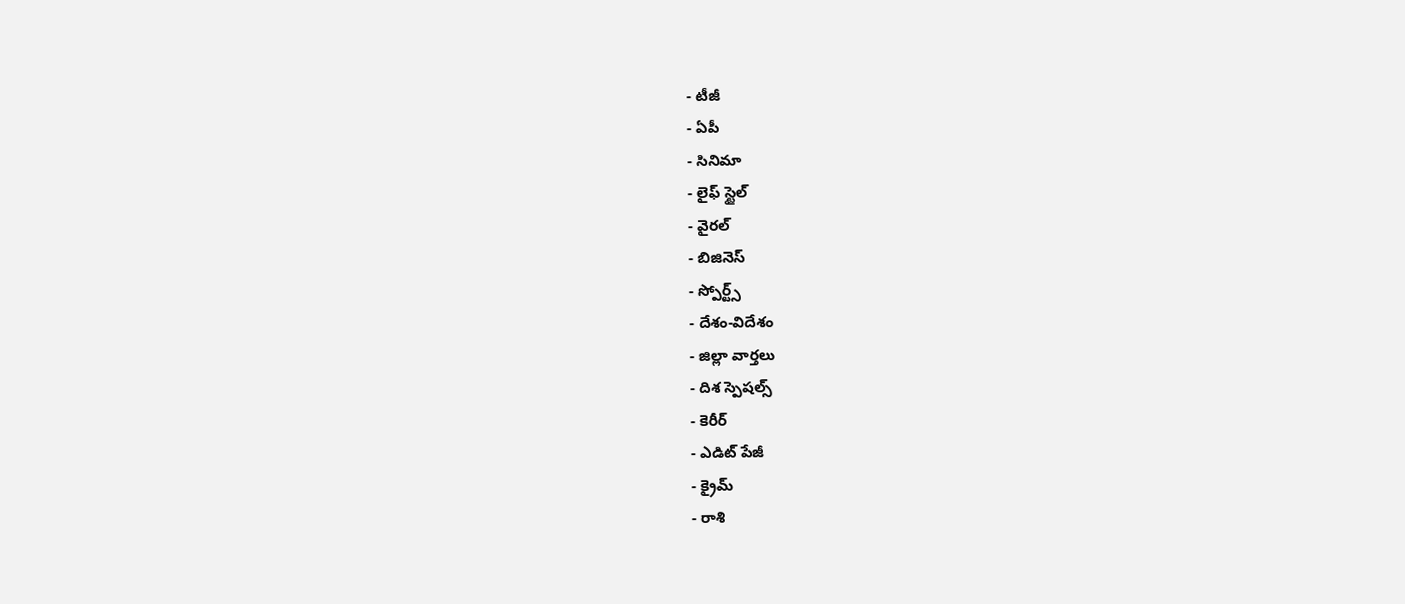- టీజీ
- ఏపీ
- సినిమా
- లైఫ్ స్టైల్
- వైరల్
- బిజినెస్
- స్పోర్ట్స్
- దేశం-విదేశం
- జిల్లా వార్తలు
- దిశ స్పెషల్స్
- కెరీర్
- ఎడిట్ పేజీ
- క్రైమ్
- రాశి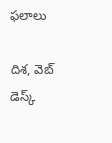ఫలాలు

దిశ, వెబ్ డెస్క్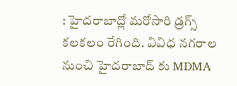: హైదరాబాద్లో మరోసారి డ్రగ్స్ కలకలం రేగింది. వివిధ నగరాల నుంచి హైదరాబాద్ కు MDMA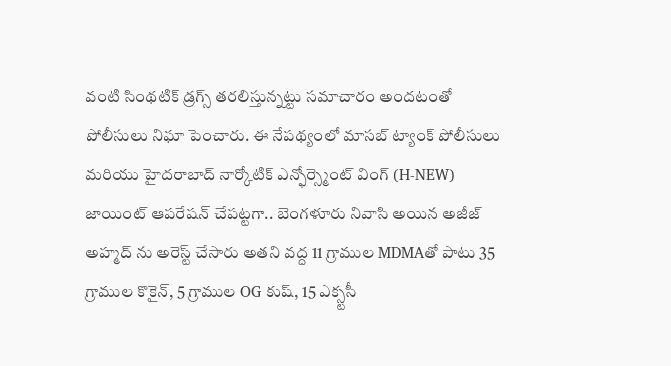వంటి సింథటిక్ డ్రగ్స్ తరలిస్తున్నట్టు సమాచారం అందటంతో పోలీసులు నిఘా పెంచారు. ఈ నేపథ్యంలో మాసబ్ ట్యాంక్ పోలీసులు మరియు హైదరాబాద్ నార్కోటిక్ ఎన్ఫోర్స్మెంట్ వింగ్ (H-NEW) జాయింట్ ఆపరేషన్ చేపట్టగా.. బెంగళూరు నివాసి అయిన అజీజ్ అహ్మద్ ను అరెస్ట్ చేసారు అతని వద్ద 11 గ్రాముల MDMAతో పాటు 35 గ్రాముల కొకైన్, 5 గ్రాముల OG కుష్, 15 ఎక్స్టసీ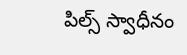పిల్స్ స్వాధీనం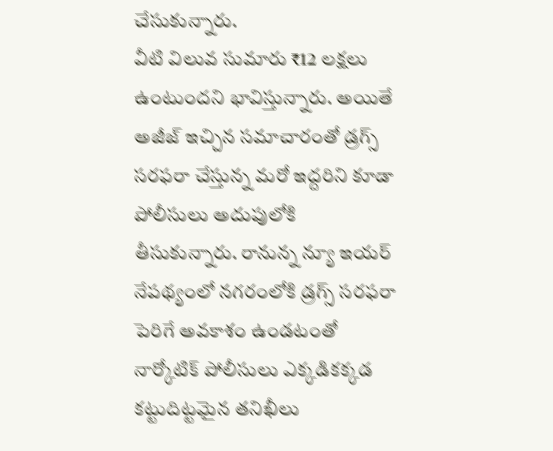చేసుకున్నారు.
వీటి విలువ సుమారు ₹12 లక్షలు ఉంటుందని భావిస్తున్నారు. అయితే అజీజ్ ఇచ్చిన సమాచారంతో డ్రగ్స్ సరఫరా చేస్తున్న మరో ఇద్దరిని కూడా పోలీసులు అదుపులోకి తీసుకున్నారు. రానున్న న్యూ ఇయర్ నేపథ్యంలో నగరంలోకి డ్రగ్స్ సరఫరా పెరిగే అవకాశం ఉండటంతో నార్కోటిక్ పోలీసులు ఎక్కడికక్కడ కట్టుదిట్టమైన తనిఖీలు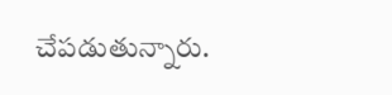చేపడుతున్నారు.